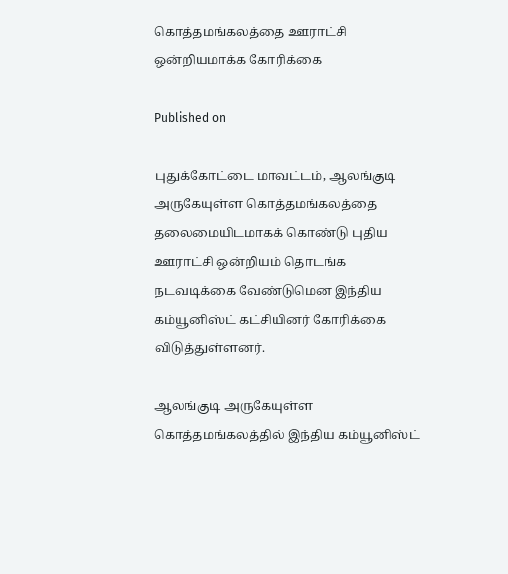கொத்தமங்கலத்தை ஊராட்சி ஒன்றியமாக்க கோரிக்கை

Published on

புதுக்கோட்டை மாவட்டம், ஆலங்குடி அருகேயுள்ள கொத்தமங்கலத்தை தலைமையிடமாகக் கொண்டு புதிய ஊராட்சி ஒன்றியம் தொடங்க நடவடிக்கை வேண்டுமென இந்திய கம்யூனிஸ்ட் கட்சியினர் கோரிக்கை விடுத்துள்ளனர்.

ஆலங்குடி அருகேயுள்ள கொத்தமங்கலத்தில் இந்திய கம்யூனிஸ்ட்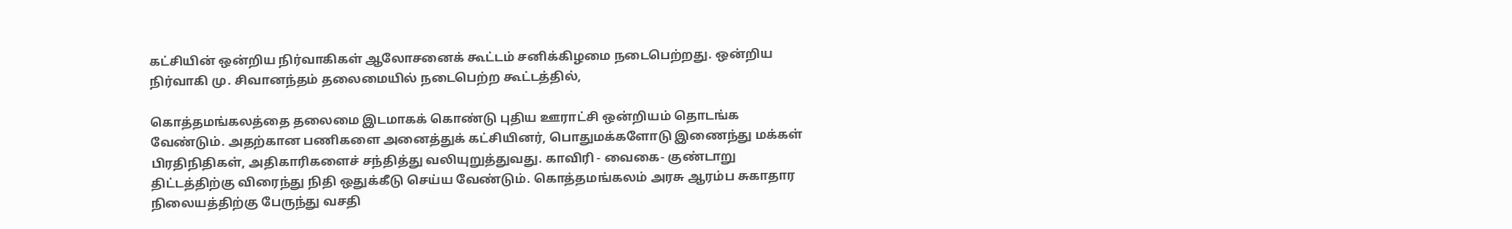கட்சியின் ஒன்றிய நிர்வாகிகள் ஆலோசனைக் கூட்டம் சனிக்கிழமை நடைபெற்றது. ஒன்றிய நிர்வாகி மு. சிவானந்தம் தலைமையில் நடைபெற்ற கூட்டத்தில்,

கொத்தமங்கலத்தை தலைமை இடமாகக் கொண்டு புதிய ஊராட்சி ஒன்றியம் தொடங்க வேண்டும். அதற்கான பணிகளை அனைத்துக் கட்சியினர், பொதுமக்களோடு இணைந்து மக்கள் பிரதிநிதிகள், அதிகாரிகளைச் சந்தித்து வலியுறுத்துவது. காவிரி - வைகை- குண்டாறு திட்டத்திற்கு விரைந்து நிதி ஒதுக்கீடு செய்ய வேண்டும். கொத்தமங்கலம் அரசு ஆரம்ப சுகாதார நிலையத்திற்கு பேருந்து வசதி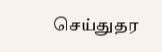செய்துதர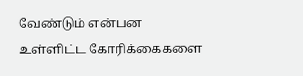வேண்டும் என்பன உள்ளிட்ட கோரிக்கைகளை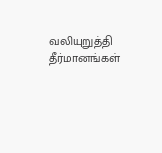வலியுறுத்தி தீர்மானங்கள்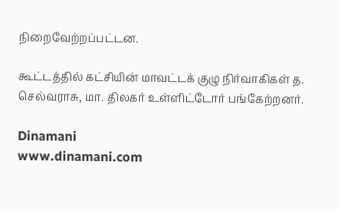நிறைவேற்றப்பட்டன.

கூட்டத்தில் கட்சியின் மாவட்டக் குழு நிர்வாகிகள் த. செல்வராசு, மா. திலகர் உள்ளிட்டோர் பங்கேற்றனர்.

Dinamani
www.dinamani.com